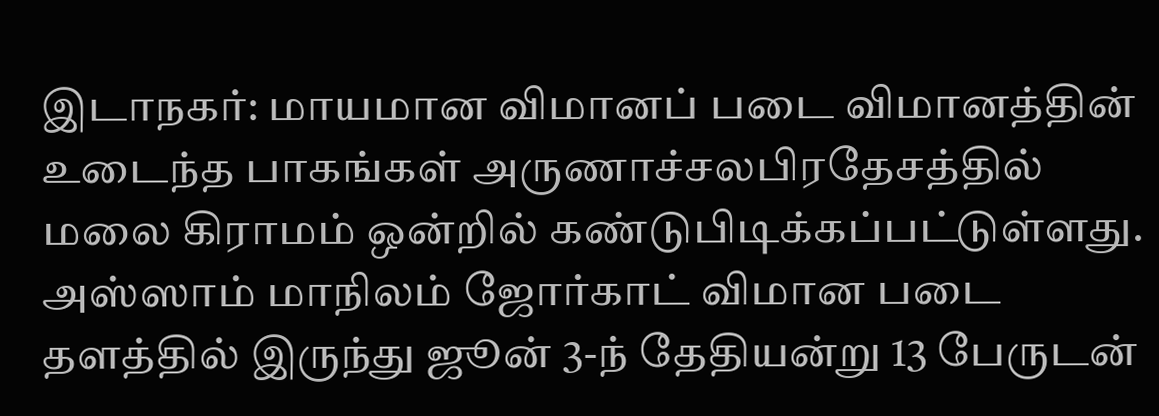இடாநகர்: மாயமான விமானப் படை விமானத்தின் உடைந்த பாகங்கள் அருணாச்சலபிரதேசத்தில் மலை கிராமம் ஒன்றில் கண்டுபிடிக்கப்பட்டுள்ளது. அஸ்ஸாம் மாநிலம் ஜோர்காட் விமான படை தளத்தில் இருந்து ஜூன் 3-ந் தேதியன்று 13 பேருடன்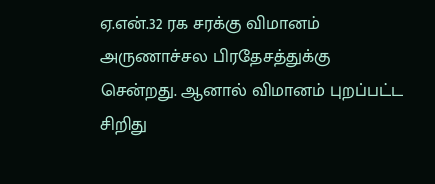ஏ.என்.32 ரக சரக்கு விமானம் அருணாச்சல பிரதேசத்துக்கு சென்றது. ஆனால் விமானம் புறப்பட்ட சிறிது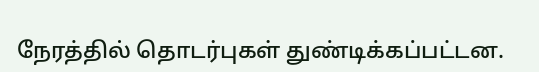நேரத்தில் தொடர்புகள் துண்டிக்கப்பட்டன.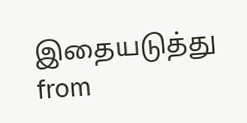இதையடுத்து
from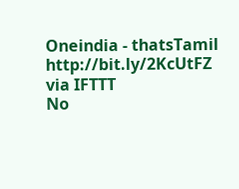Oneindia - thatsTamil http://bit.ly/2KcUtFZ
via IFTTT
No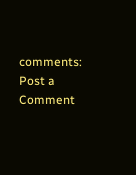comments:
Post a Comment